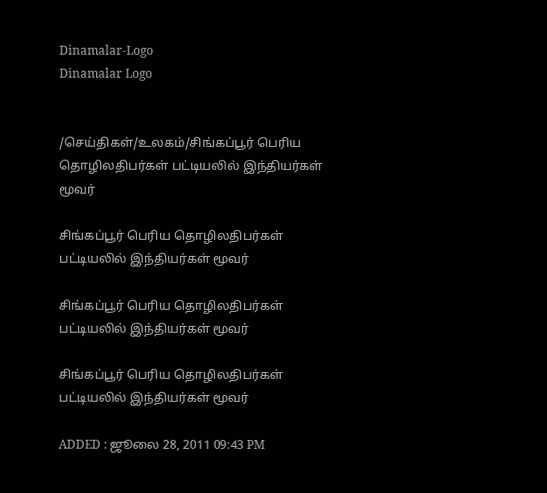Dinamalar-Logo
Dinamalar Logo


/செய்திகள்/உலகம்/சிங்கப்பூர் பெரிய தொழிலதிபர்கள் பட்டியலில் இந்தியர்கள் மூவர்

சிங்கப்பூர் பெரிய தொழிலதிபர்கள் பட்டியலில் இந்தியர்கள் மூவர்

சிங்கப்பூர் பெரிய தொழிலதிபர்கள் பட்டியலில் இந்தியர்கள் மூவர்

சிங்கப்பூர் பெரிய தொழிலதிபர்கள் பட்டியலில் இந்தியர்கள் மூவர்

ADDED : ஜூலை 28, 2011 09:43 PM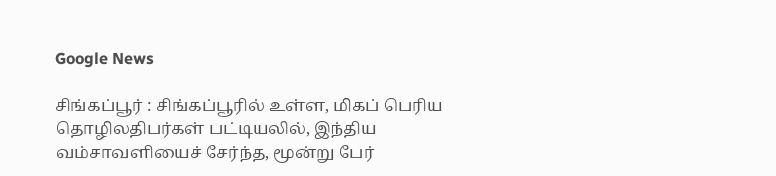Google News

சிங்கப்பூர் : சிங்கப்பூரில் உள்ள, மிகப் பெரிய தொழிலதிபர்கள் பட்டியலில், இந்திய வம்சாவளியைச் சேர்ந்த, மூன்று பேர்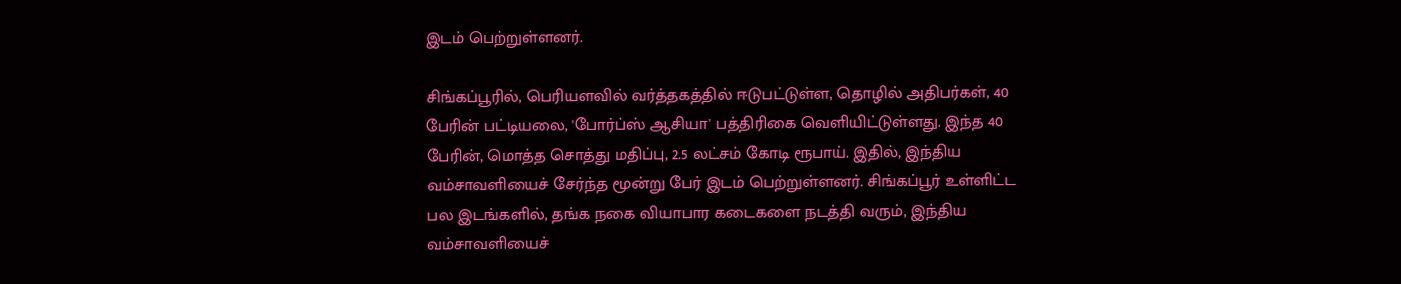இடம் பெற்றுள்ளனர்.

சிங்கப்பூரில், பெரியளவில் வர்த்தகத்தில் ஈடுபட்டுள்ள, தொழில் அதிபர்கள், 40 பேரின் பட்டியலை, 'போர்ப்ஸ் ஆசியா' பத்திரிகை வெளியிட்டுள்ளது. இந்த 40 பேரின், மொத்த சொத்து மதிப்பு, 2.5 லட்சம் கோடி ரூபாய். இதில், இந்திய வம்சாவளியைச் சேர்ந்த மூன்று பேர் இடம் பெற்றுள்ளனர். சிங்கப்பூர் உள்ளிட்ட பல இடங்களில், தங்க நகை வியாபார கடைகளை நடத்தி வரும், இந்திய வம்சாவளியைச்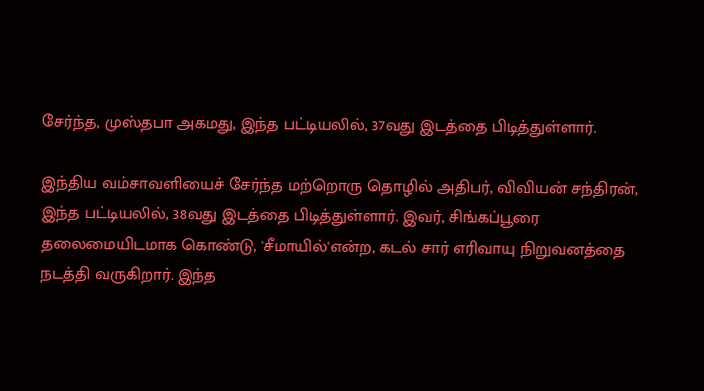சேர்ந்த, முஸ்தபா அகமது, இந்த பட்டியலில், 37வது இடத்தை பிடித்துள்ளார்.

இந்திய வம்சாவளியைச் சேர்ந்த மற்றொரு தொழில் அதிபர், விவியன் சந்திரன், இந்த பட்டியலில், 38வது இடத்தை பிடித்துள்ளார். இவர், சிங்கப்பூரை தலைமையிடமாக கொண்டு, 'சீமாயில்'என்ற, கடல் சார் எரிவாயு நிறுவனத்தை நடத்தி வருகிறார். இந்த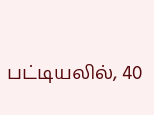பட்டியலில், 40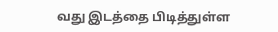வது இடத்தை பிடித்துள்ள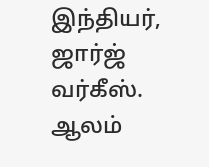இந்தியர், ஜார்ஜ் வர்கீஸ். ஆலம்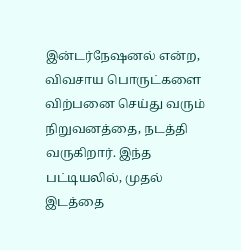இன்டர்நேஷனல் என்ற, விவசாய பொருட்களை விற்பனை செய்து வரும் நிறுவனத்தை, நடத்தி வருகிறார். இந்த பட்டியலில், முதல் இடத்தை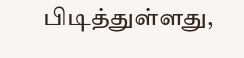பிடித்துள்ளது,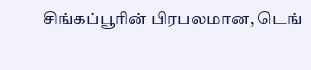சிங்கப்பூரின் பிரபலமான, டெங்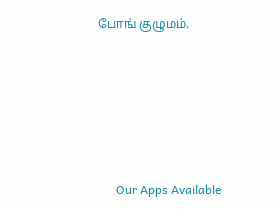போங் குழுமம்.







      Our Apps Available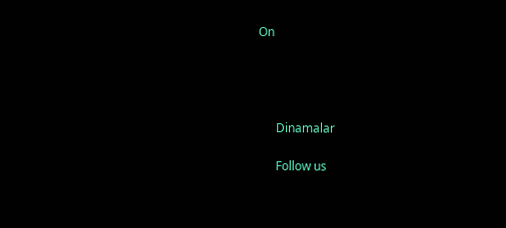On




      Dinamalar

      Follow us